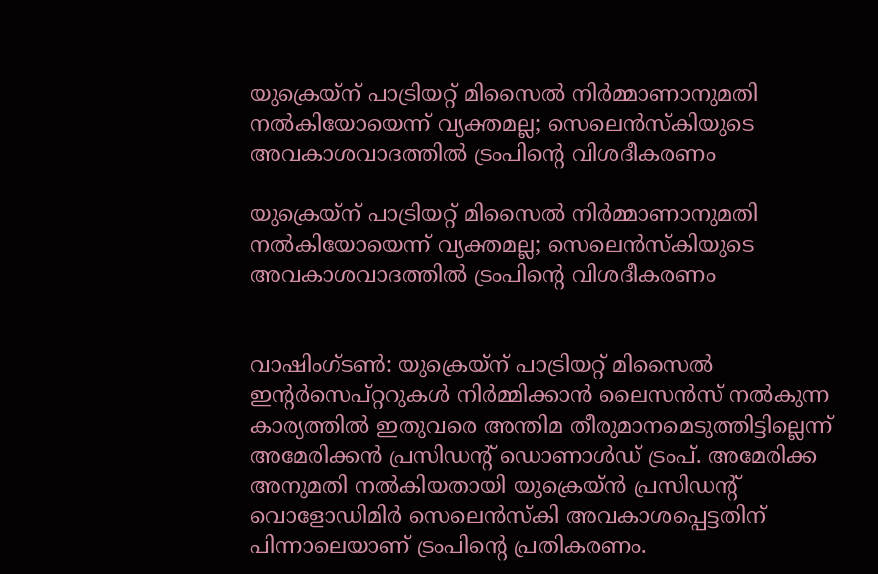യുക്രെയ്‌ന് പാട്രിയറ്റ് മിസൈല്‍ നിര്‍മ്മാണാനുമതി നല്‍കിയോയെന്ന് വ്യക്തമല്ല; സെലെന്‍സ്‌കിയുടെ അവകാശവാദത്തില്‍ ട്രംപിന്റെ വിശദീകരണം

യുക്രെയ്‌ന് പാട്രിയറ്റ് മിസൈല്‍ നിര്‍മ്മാണാനുമതി നല്‍കിയോയെന്ന് വ്യക്തമല്ല; സെലെന്‍സ്‌കിയുടെ അവകാശവാദത്തില്‍ ട്രംപിന്റെ വിശദീകരണം


വാഷിംഗ്ടണ്‍: യുക്രെയ്‌ന് പാട്രിയറ്റ് മിസൈല്‍ ഇന്റര്‍സെപ്റ്ററുകള്‍ നിര്‍മ്മിക്കാന്‍ ലൈസന്‍സ് നല്‍കുന്ന കാര്യത്തില്‍ ഇതുവരെ അന്തിമ തീരുമാനമെടുത്തിട്ടില്ലെന്ന് അമേരിക്കന്‍ പ്രസിഡന്റ് ഡൊണാള്‍ഡ് ട്രംപ്. അമേരിക്ക അനുമതി നല്‍കിയതായി യുക്രെയ്ന്‍ പ്രസിഡന്റ് വൊളോഡിമിര്‍ സെലെന്‍സ്‌കി അവകാശപ്പെട്ടതിന് പിന്നാലെയാണ് ട്രംപിന്റെ പ്രതികരണം.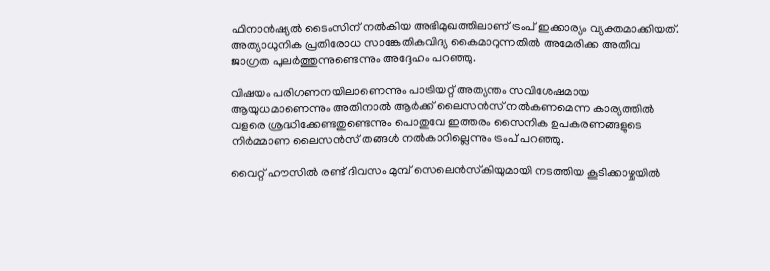ഫിനാന്‍ഷ്യല്‍ ടൈംസിന് നല്‍കിയ അഭിമുഖത്തിലാണ് ട്രംപ് ഇക്കാര്യം വ്യക്തമാക്കിയത്. അത്യാധുനിക പ്രതിരോധ സാങ്കേതികവിദ്യ കൈമാറുന്നതില്‍ അമേരിക്ക അതീവ ജാഗ്രത പുലര്‍ത്തുന്നുണ്ടെന്നും അദ്ദേഹം പറഞ്ഞു.

വിഷയം പരിഗണനയിലാണെന്നും പാട്രിയറ്റ് അത്യന്തം സവിശേഷമായ ആയുധമാണെന്നും അതിനാല്‍ ആര്‍ക്ക് ലൈസന്‍സ് നല്‍കണമെന്ന കാര്യത്തില്‍ വളരെ ശ്രദ്ധിക്കേണ്ടതുണ്ടെന്നും പൊതുവേ ഇത്തരം സൈനിക ഉപകരണങ്ങളുടെ നിര്‍മ്മാണ ലൈസന്‍സ് തങ്ങള്‍ നല്‍കാറില്ലെന്നും ട്രംപ് പറഞ്ഞു.

വൈറ്റ് ഹൗസില്‍ രണ്ട് ദിവസം മുമ്പ് സെലെന്‍സ്‌കിയുമായി നടത്തിയ കൂടിക്കാഴ്ചയില്‍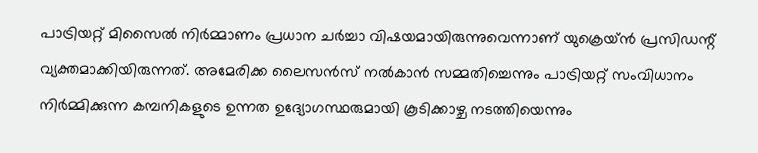പാട്രിയറ്റ് മിസൈല്‍ നിര്‍മ്മാണം പ്രധാന ചര്‍ച്ചാ വിഷയമായിരുന്നുവെന്നാണ് യുക്രെയ്ന്‍ പ്രസിഡന്റ് വ്യക്തമാക്കിയിരുന്നത്. അമേരിക്ക ലൈസന്‍സ് നല്‍കാന്‍ സമ്മതിച്ചെന്നും പാട്രിയറ്റ് സംവിധാനം നിര്‍മ്മിക്കുന്ന കമ്പനികളുടെ ഉന്നത ഉദ്യോഗസ്ഥരുമായി കൂടിക്കാഴ്ച നടത്തിയെന്നും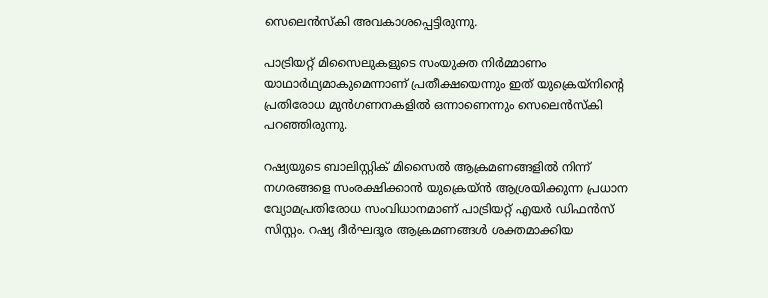സെലെന്‍സ്‌കി അവകാശപ്പെട്ടിരുന്നു.

പാട്രിയറ്റ് മിസൈലുകളുടെ സംയുക്ത നിര്‍മ്മാണം യാഥാര്‍ഥ്യമാകുമെന്നാണ് പ്രതീക്ഷയെന്നും ഇത് യുക്രെയ്‌നിന്റെ പ്രതിരോധ മുന്‍ഗണനകളില്‍ ഒന്നാണെന്നും സെലെന്‍സ്‌കി പറഞ്ഞിരുന്നു.

റഷ്യയുടെ ബാലിസ്റ്റിക് മിസൈല്‍ ആക്രമണങ്ങളില്‍ നിന്ന് നഗരങ്ങളെ സംരക്ഷിക്കാന്‍ യുക്രെയ്ന്‍ ആശ്രയിക്കുന്ന പ്രധാന വ്യോമപ്രതിരോധ സംവിധാനമാണ് പാട്രിയറ്റ് എയര്‍ ഡിഫന്‍സ് സിസ്റ്റം. റഷ്യ ദീര്‍ഘദൂര ആക്രമണങ്ങള്‍ ശക്തമാക്കിയ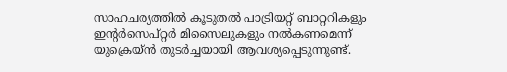സാഹചര്യത്തില്‍ കൂടുതല്‍ പാട്രിയറ്റ് ബാറ്ററികളും ഇന്റര്‍സെപ്റ്റര്‍ മിസൈലുകളും നല്‍കണമെന്ന് യുക്രെയ്ന്‍ തുടര്‍ച്ചയായി ആവശ്യപ്പെടുന്നുണ്ട്.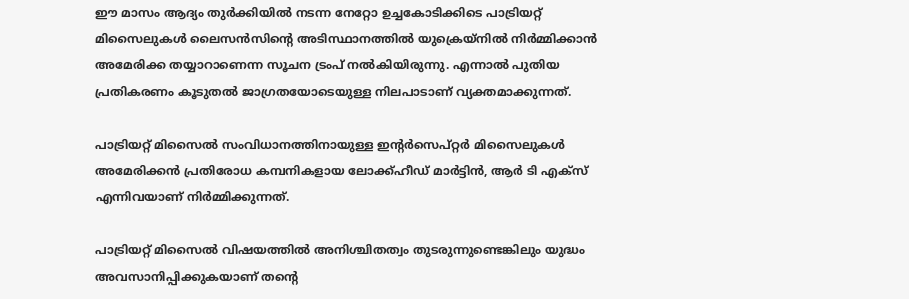ഈ മാസം ആദ്യം തുര്‍ക്കിയില്‍ നടന്ന നേറ്റോ ഉച്ചകോടിക്കിടെ പാട്രിയറ്റ് മിസൈലുകള്‍ ലൈസന്‍സിന്റെ അടിസ്ഥാനത്തില്‍ യുക്രെയ്‌നില്‍ നിര്‍മ്മിക്കാന്‍ അമേരിക്ക തയ്യാറാണെന്ന സൂചന ട്രംപ് നല്‍കിയിരുന്നു. എന്നാല്‍ പുതിയ പ്രതികരണം കൂടുതല്‍ ജാഗ്രതയോടെയുള്ള നിലപാടാണ് വ്യക്തമാക്കുന്നത്.

പാട്രിയറ്റ് മിസൈല്‍ സംവിധാനത്തിനായുള്ള ഇന്റര്‍സെപ്റ്റര്‍ മിസൈലുകള്‍ അമേരിക്കന്‍ പ്രതിരോധ കമ്പനികളായ ലോക്ക്ഹീഡ് മാര്‍ട്ടിന്‍, ആര്‍ ടി എക്‌സ് എന്നിവയാണ് നിര്‍മ്മിക്കുന്നത്.

പാട്രിയറ്റ് മിസൈല്‍ വിഷയത്തില്‍ അനിശ്ചിതത്വം തുടരുന്നുണ്ടെങ്കിലും യുദ്ധം അവസാനിപ്പിക്കുകയാണ് തന്റെ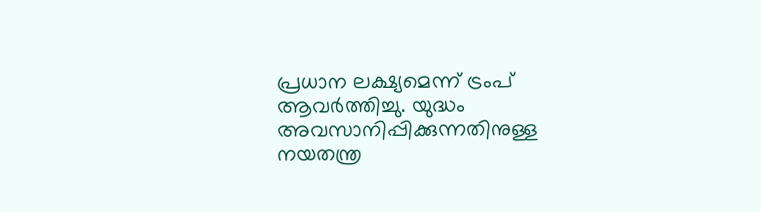പ്രധാന ലക്ഷ്യമെന്ന് ട്രംപ് ആവര്‍ത്തിച്ചു. യുദ്ധം അവസാനിപ്പിക്കുന്നതിനുള്ള നയതന്ത്ര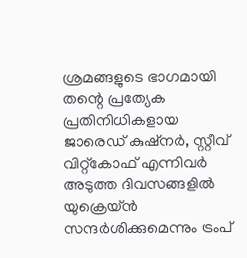ശ്രമങ്ങളുടെ ഭാഗമായി തന്റെ പ്രത്യേക പ്രതിനിധികളായ ജാരെഡ് കുഷ്‌നര്‍, സ്റ്റീവ് വിറ്റ്‌കോഫ് എന്നിവര്‍ അടുത്ത ദിവസങ്ങളില്‍ യുക്രെയ്ന്‍ സന്ദര്‍ശിക്കുമെന്നും ട്രംപ്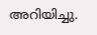അറിയിച്ചു.